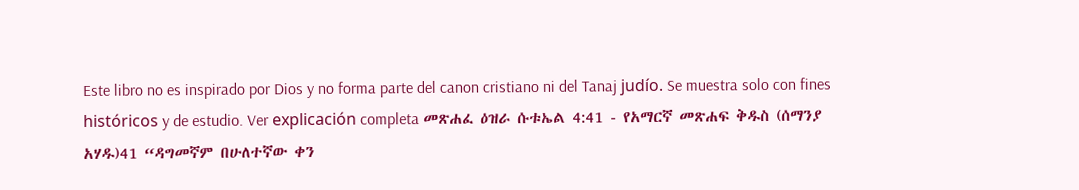Este libro no es inspirado por Dios y no forma parte del canon cristiano ni del Tanaj judío. Se muestra solo con fines históricos y de estudio. Ver explicación completa መጽሐፈ ዕዝራ ሱቱኤል 4:41 - የአማርኛ መጽሐፍ ቅዱስ (ሰማንያ አሃዱ)41 “ዳግመኛም በሁለተኛው ቀን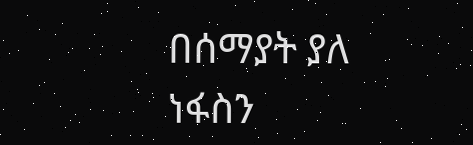በሰማያት ያለ ነፋስን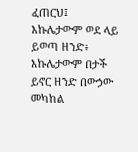ፈጠርህ፤ እኩሌታውም ወደ ላይ ይወጣ ዘንድ፥ እኩሌታውም በታች ይኖር ዘንድ በውኃው መካከል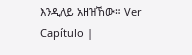እንዲለይ አዘዝኸው። Ver Capítulo |